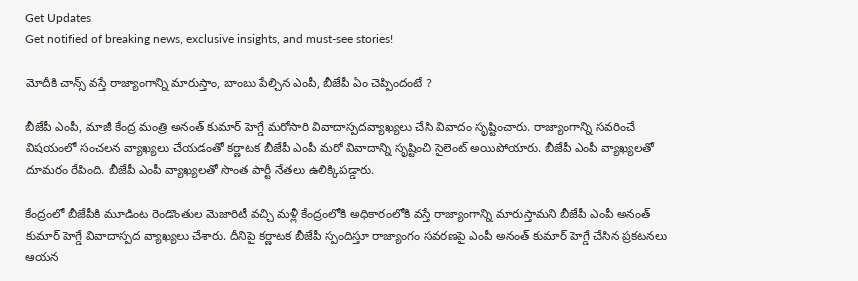Get Updates
Get notified of breaking news, exclusive insights, and must-see stories!

మోదీకి చాన్స్ వస్తే రాజ్యాంగాన్ని మారుస్తాం, బాంబు పేల్చిన ఎంపీ, బీజేపీ ఏం చెప్పిందంటే ?

బీజేపీ ఎంపీ, మాజీ కేంద్ర మంత్రి అనంత్ కుమార్ హెగ్డే మరోసారి వివాదాస్పదవ్యాఖ్యలు చేసి వివాదం సృష్టించారు. రాజ్యాంగాన్ని సవరించే విషయంలో సంచలన వ్యాఖ్యలు చేయడంతో కర్ణాటక బీజేపీ ఎంపీ మరో వివాదాన్ని సృష్టించి సైలెంట్ అయిపోయారు. బీజేపీ ఎంపీ వ్యాఖ్యలతో దూమరం రేపింది. బీజేపీ ఎంపీ వ్యాఖ్యలతో సొంత పార్టీ నేతలు ఉలిక్కిపడ్డారు.

కేంద్రంలో బీజేపీకి మూడింట రెండొంతుల మెజారిటీ వచ్చి మళ్లీ కేంద్రంలోకి అధికారంలోకి వస్తే రాజ్యాంగాన్ని మారుస్తామని బీజేపీ ఎంపీ అనంత్ కుమార్ హెగ్డే వివాదాస్పద వ్యాఖ్యలు చేశారు. దీనిపై కర్ణాటక బీజేపీ స్పందిస్తూ రాజ్యాంగం సవరణపై ఎంపీ అనంత్ కుమార్ హెగ్డే చేసిన ప్రకటనలు ఆయన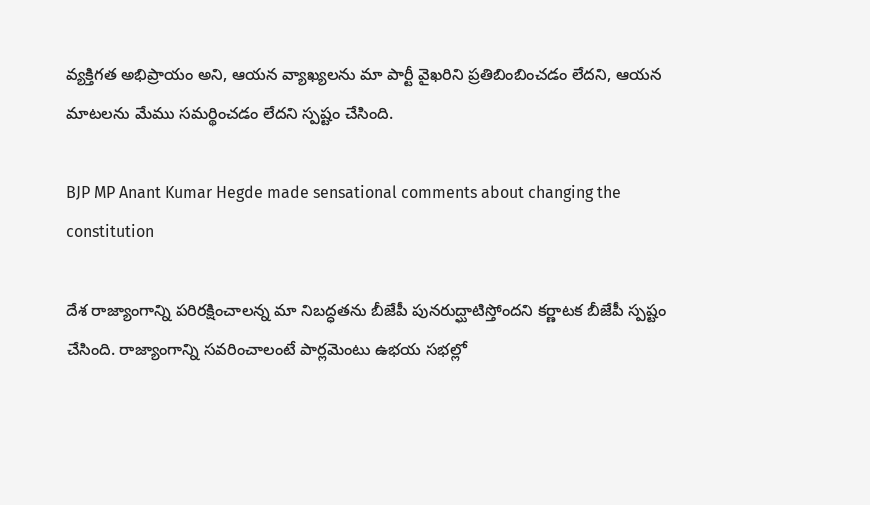వ్యక్తిగత అభిప్రాయం అని, ఆయన వ్యాఖ్యలను మా పార్టీ వైఖరిని ప్రతిబింబించడం లేదని, ఆయన మాటలను మేము సమర్థించడం లేదని స్పష్టం చేసింది.

BJP MP Anant Kumar Hegde made sensational comments about changing the constitution

దేశ రాజ్యాంగాన్ని పరిరక్షించాలన్న మా నిబద్ధతను బీజేపీ పునరుద్ఘాటిస్తోందని కర్ణాటక బీజేపీ స్పష్టం చేసింది. రాజ్యాంగాన్ని సవరించాలంటే పార్లమెంటు ఉభయ సభల్లో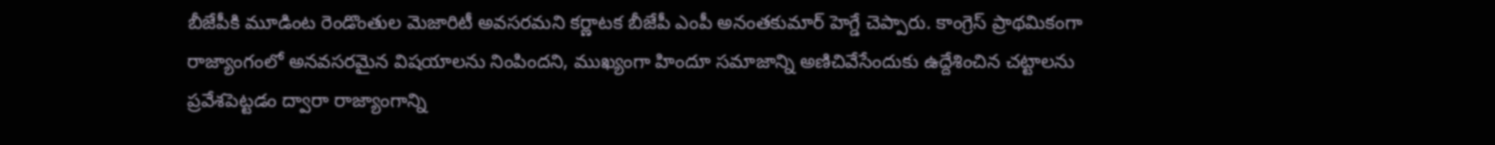బీజేపీకి మూడింట రెండొంతుల మెజారిటీ అవసరమని కర్ణాటక బీజేపీ ఎంపీ అనంతకుమార్ హెగ్డే చెప్పారు. కాంగ్రెస్ ప్రాథమికంగా రాజ్యాంగంలో అనవసరమైన విషయాలను నింపిందని, ముఖ్యంగా హిందూ సమాజాన్ని అణిచివేసేందుకు ఉద్దేశించిన చట్టాలను ప్రవేశపెట్టడం ద్వారా రాజ్యాంగాన్ని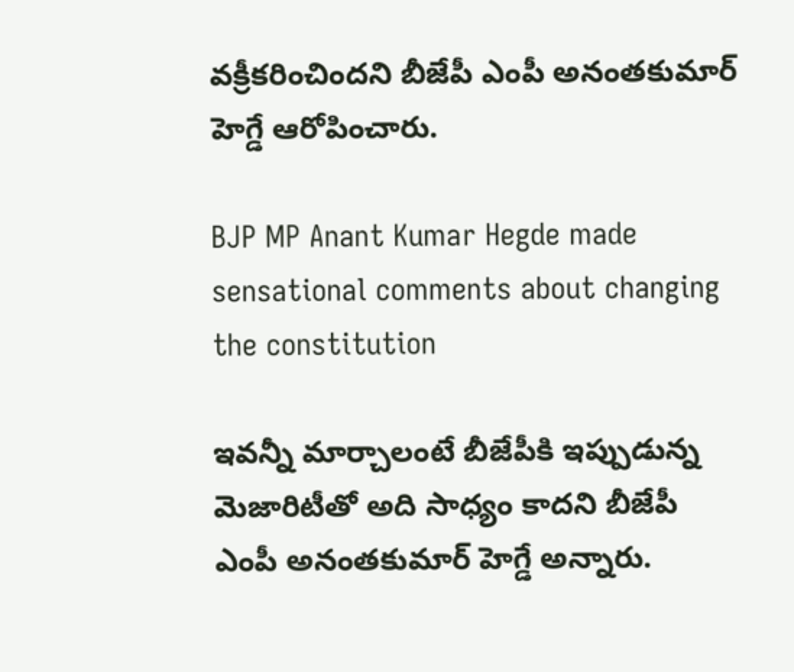వక్రీకరించిందని బీజేపీ ఎంపీ అనంతకుమార్ హెగ్డే ఆరోపించారు.

BJP MP Anant Kumar Hegde made sensational comments about changing the constitution

ఇవన్నీ మార్చాలంటే బీజేపీకి ఇప్పుడున్న మెజారిటీతో అది సాధ్యం కాదని బీజేపీ ఎంపీ అనంతకుమార్ హెగ్డే అన్నారు.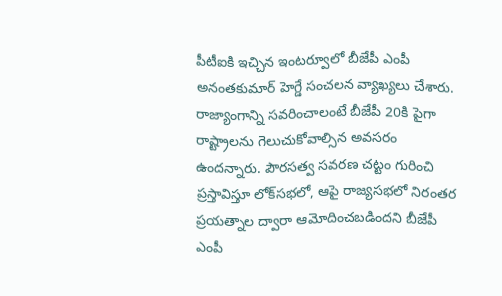పీటీఐకి ఇచ్చిన ఇంటర్వూలో బీజేపీ ఎంపీ అనంతకుమార్ హెగ్డే సంచలన వ్యాఖ్యలు చేశారు. రాజ్యాంగాన్ని సవరించాలంటే బీజేపీ 20కి పైగా రాష్ట్రాలను గెలుచుకోవాల్సిన అవసరం ఉందన్నారు. పౌరసత్వ సవరణ చట్టం గురించి ప్రస్తావిస్తూ లోక్‌సభలో, ఆపై రాజ్యసభలో నిరంతర ప్రయత్నాల ద్వారా ఆమోదించబడిందని బీజేపీ ఎంపీ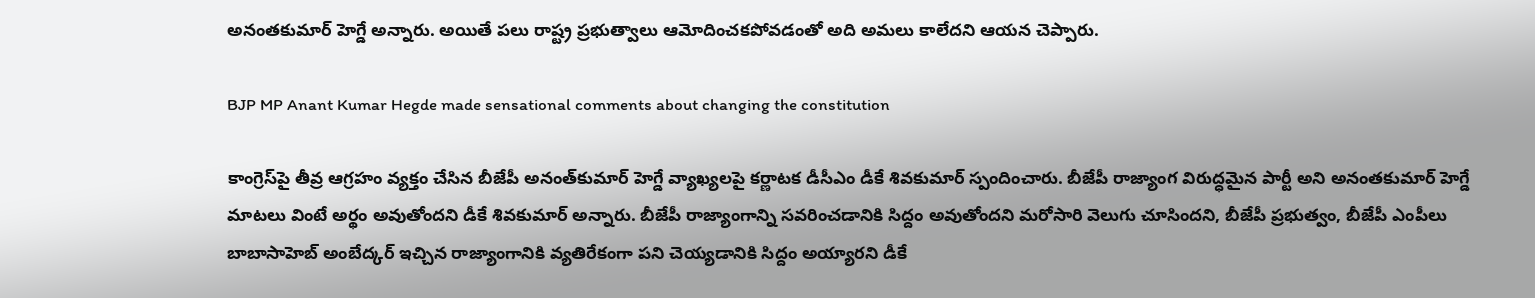అనంతకుమార్ హెగ్డే అన్నారు. అయితే పలు రాష్ట్ర ప్రభుత్వాలు ఆమోదించకపోవడంతో అది అమలు కాలేదని ఆయన చెప్పారు.

BJP MP Anant Kumar Hegde made sensational comments about changing the constitution

కాంగ్రెస్‌పై తీవ్ర ఆగ్రహం వ్యక్తం చేసిన బీజేపీ అనంత్‌కుమార్ హెగ్డే వ్యాఖ్యలపై కర్ణాటక డీసీఎం డీకే శివకుమార్ స్పందించారు. బీజేపీ రాజ్యాంగ విరుద్ధమైన పార్టీ అని అనంతకుమార్ హెగ్డే మాటలు వింటే అర్థం అవుతోందని డీకే శివకుమార్ అన్నారు. బీజేపీ రాజ్యాంగాన్ని సవరించడానికి సిద్దం అవుతోందని మరోసారి వెలుగు చూసిందని, బీజేపీ ప్రభుత్వం, బీజేపీ ఎంపీలు బాబాసాహెబ్ అంబేద్కర్ ఇచ్చిన రాజ్యాంగానికి వ్యతిరేకంగా పని చెయ్యడానికి సిద్దం అయ్యారని డీకే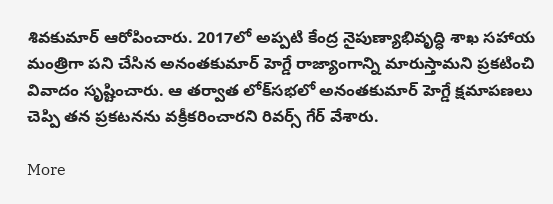శివకుమార్ ఆరోపించారు. 2017లో అప్పటి కేంద్ర నైపుణ్యాభివృద్ధి శాఖ సహాయ మంత్రిగా పని చేసిన అనంతకుమార్ హెగ్డే రాజ్యాంగాన్ని మారుస్తామని ప్రకటించి వివాదం సృష్టించారు. ఆ తర్వాత లోక్‌సభలో అనంతకుమార్ హెగ్డే క్షమాపణలు చెప్పి తన ప్రకటనను వక్రీకరించారని రివర్స్ గేర్ వేశారు.

More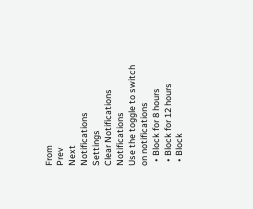From
Prev
Next
Notifications
Settings
Clear Notifications
Notifications
Use the toggle to switch on notifications
  • Block for 8 hours
  • Block for 12 hours
  • Block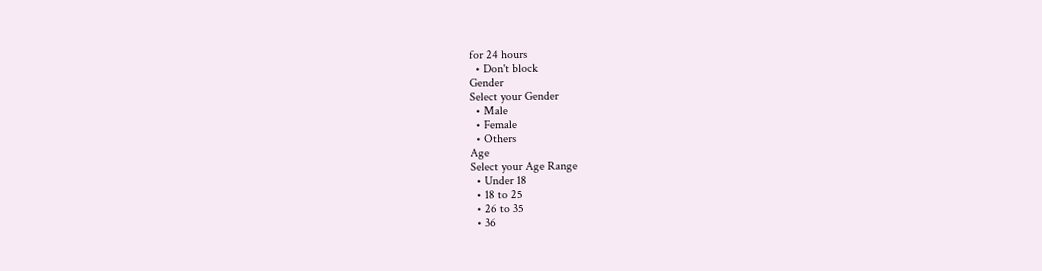for 24 hours
  • Don't block
Gender
Select your Gender
  • Male
  • Female
  • Others
Age
Select your Age Range
  • Under 18
  • 18 to 25
  • 26 to 35
  • 36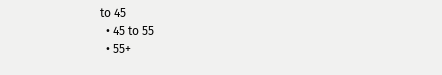to 45
  • 45 to 55
  • 55+